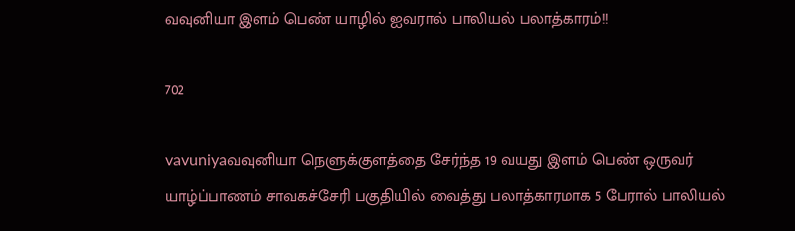வவுனியா இளம் பெண் யாழில் ஐவரால் பாலியல் பலாத்காரம்!!

702

vavuniyaவவுனியா நெளுக்குளத்தை சேர்ந்த 19 வயது இளம் பெண் ஒருவர் யாழ்ப்பாணம் சாவகச்சேரி பகுதியில் வைத்து பலாத்காரமாக 5 பேரால் பாலியல்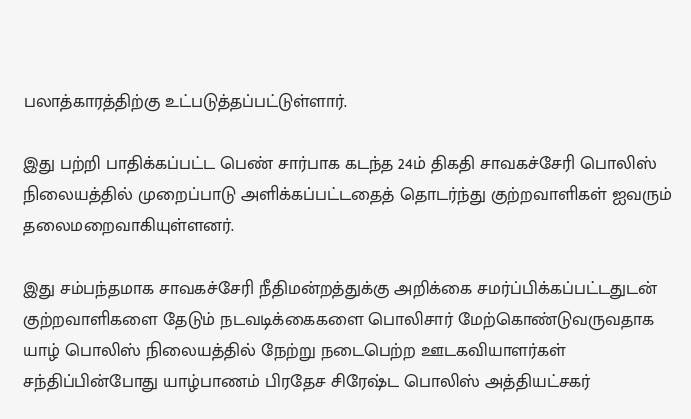பலாத்காரத்திற்கு உட்படுத்தப்பட்டுள்ளார்.

இது பற்றி பாதிக்கப்பட்ட பெண் சார்பாக கடந்த 24ம் திகதி சாவகச்சேரி பொலிஸ் நிலையத்தில் முறைப்பாடு அளிக்கப்பட்டதைத் தொடர்ந்து குற்றவாளிகள் ஐவரும் தலைமறைவாகியுள்ளனர்.

இது சம்பந்தமாக சாவகச்சேரி நீதிமன்றத்துக்கு அறிக்கை சமர்ப்பிக்கப்பட்டதுடன் குற்றவாளிகளை தேடும் நடவடிக்கைகளை பொலிசார் மேற்கொண்டுவருவதாக யாழ் பொலிஸ் நிலையத்தில் நேற்று நடைபெற்ற ஊடகவியாளர்கள் சந்திப்பின்போது யாழ்பாணம் பிரதேச சிரேஷ்ட பொலிஸ் அத்தியட்சகர்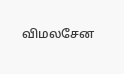விமலசேன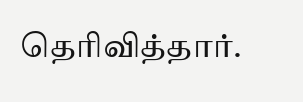தெரிவித்தார்.